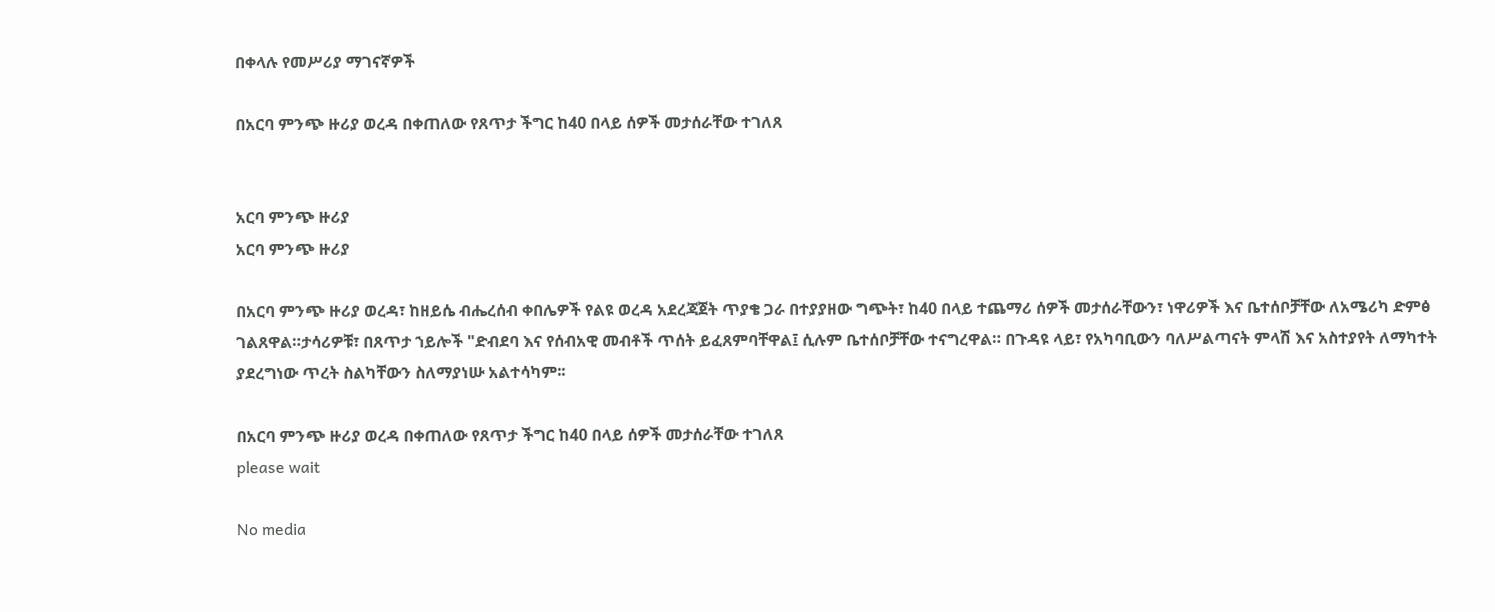በቀላሉ የመሥሪያ ማገናኛዎች

በአርባ ምንጭ ዙሪያ ወረዳ በቀጠለው የጸጥታ ችግር ከ40 በላይ ሰዎች መታሰራቸው ተገለጸ


አርባ ምንጭ ዙሪያ
አርባ ምንጭ ዙሪያ

በአርባ ምንጭ ዙሪያ ወረዳ፣ ከዘይሴ ብሔረሰብ ቀበሌዎች የልዩ ወረዳ አደረጃጀት ጥያቄ ጋራ በተያያዘው ግጭት፣ ከ40 በላይ ተጨማሪ ሰዎች መታሰራቸውን፣ ነዋሪዎች እና ቤተሰቦቻቸው ለአሜሪካ ድምፅ ገልጸዋል።ታሳሪዎቹ፣ በጸጥታ ኀይሎች "ድብደባ እና የሰብአዊ መብቶች ጥሰት ይፈጸምባቸዋል፤ ሲሉም ቤተሰቦቻቸው ተናግረዋል። በጉዳዩ ላይ፣ የአካባቢውን ባለሥልጣናት ምላሽ እና አስተያየት ለማካተት ያደረግነው ጥረት ስልካቸውን ስለማያነሡ አልተሳካም፡፡

በአርባ ምንጭ ዙሪያ ወረዳ በቀጠለው የጸጥታ ችግር ከ40 በላይ ሰዎች መታሰራቸው ተገለጸ
please wait

No media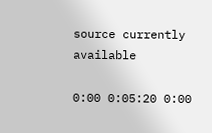source currently available

0:00 0:05:20 0:00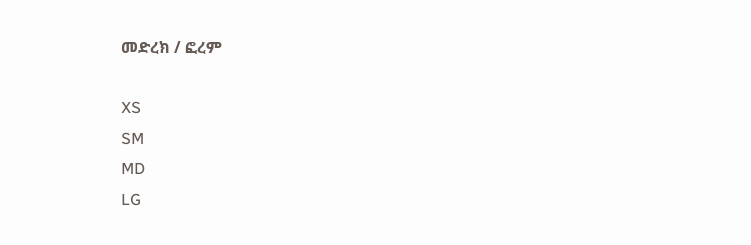መድረክ / ፎረም

XS
SM
MD
LG